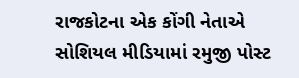રાજકોટના એક કોંગી નેતાએ સોશિયલ મીડિયામાં રમુજી પોસ્ટ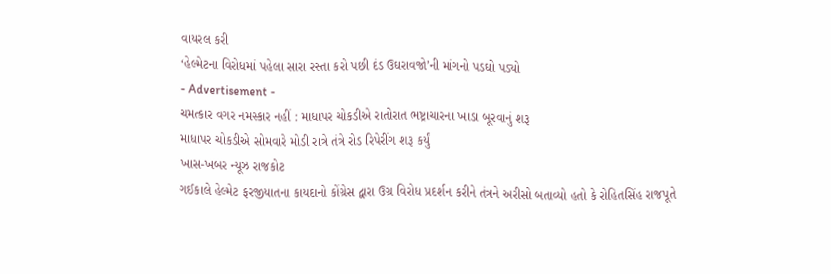વાયરલ કરી
‘હેલ્મેટના વિરોધમાં પહેલા સારા રસ્તા કરો પછી દંડ ઉઘરાવજો’ની માંગનો પડઘો પડ્યો
- Advertisement -
ચમત્કાર વગર નમસ્કાર નહીં : માધાપર ચોકડીએ રાતોરાત ભષ્ટ્રાચારના ખાડા બૂરવાનું શરૂ
માધાપર ચોકડીએ સોમવારે મોડી રાત્રે તંત્રે રોડ રિપેરીંગ શરૂ કર્યું
ખાસ-ખબર ન્યૂઝ રાજકોટ
ગઈકાલે હેલ્મેટ ફરજીયાતના કાયદાનો કોંગ્રેસ દ્વારા ઉગ્ર વિરોધ પ્રદર્શન કરીને તંત્રને અરીસો બતાવ્યો હતો કે રોહિતસિંહ રાજપૂતે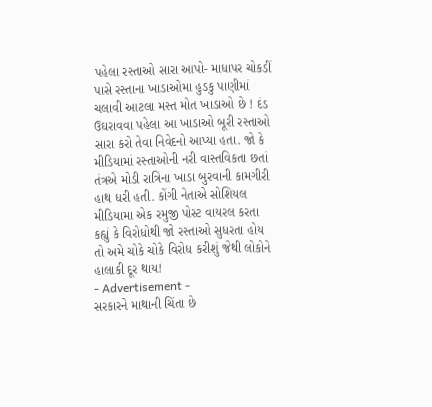પહેલા રસ્તાઓ સારા આપો- માધાપર ચોકડીં પાસે રસ્તાના ખાડાઓમા હુડકુ પાણીમાં ચલાવી આટલા મસ્ત મોત ખાડાઓ છે ! દંડ ઉઘરાવવા પહેલા આ ખાડાઓ બૂરી રસ્તાઓ સારા કરો તેવા નિવેદનો આપ્યા હતા. જો કે મીડિયામાં રસ્તાઓની નરી વાસ્તવિકતા છતાં તંત્રએ મોડી રાત્રિના ખાડા બુરવાની કામગીરી હાથ ધરી હતી. કોંગી નેતાએ સોશિયલ મીડિયામા એક રમુજી પોસ્ટ વાયરલ કરતા કહ્યું કે વિરોધોથી જો રસ્તાઓ સુધરતા હોય તો અમે ચોકે ચોકે વિરોધ કરીશું જેથી લોકોને હાલાકી દૂર થાય!
- Advertisement -
સરકારને માથાની ચિંતા છે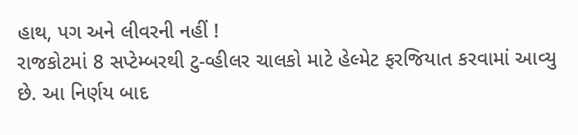હાથ, પગ અને લીવરની નહીં !
રાજકોટમાં 8 સપ્ટેમ્બરથી ટુ-વ્હીલર ચાલકો માટે હેલ્મેટ ફરજિયાત કરવામાં આવ્યુ છે. આ નિર્ણય બાદ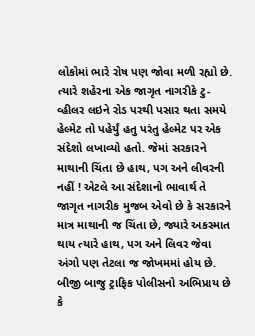લોકોમાં ભારે રોષ પણ જોવા મળી રહ્યો છે. ત્યારે શહેરના એક જાગૃત નાગરીકે ટુ-વ્હીલર લઇને રોડ પરથી પસાર થતા સમયે હેલ્મેટ તો પહેર્યું હતુ પરંતુ હેલ્મેટ પર એક સંદેશો લખાવ્યો હતો. જેમાં સરકારને માથાની ચિંતા છે હાથ, પગ અને લીવરની નહીં ! એટલે આ સંદેશાનો ભાવાર્થ તે જાગૃત નાગરીક મુજબ એવો છે કે સરકારને માત્ર માથાની જ ચિંતા છે, જ્યારે અકસ્માત થાય ત્યારે હાથ, પગ અને લિવર જેવા અંગો પણ તેટલા જ જોખમમાં હોય છે. બીજી બાજુ ટ્રાફિક પોલીસનો અભિપ્રાય છે કે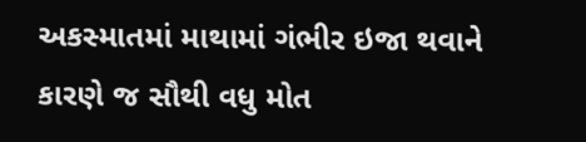અકસ્માતમાં માથામાં ગંભીર ઇજા થવાને કારણે જ સૌથી વધુ મોત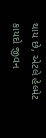થાય છે, એટલે હેલ્મેટ કાયદો જીવન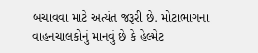બચાવવા માટે અત્યંત જરૂરી છે. મોટાભાગના વાહનચાલકોનું માનવું છે કે હેલ્મેટ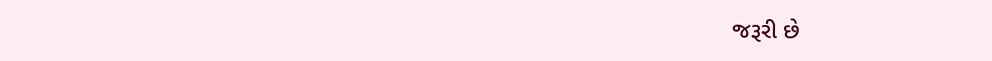જરૂરી છે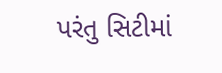પરંતુ સિટીમાં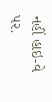નહીં હાઇ-વે પર.